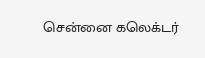சென்னை கலெக்டர்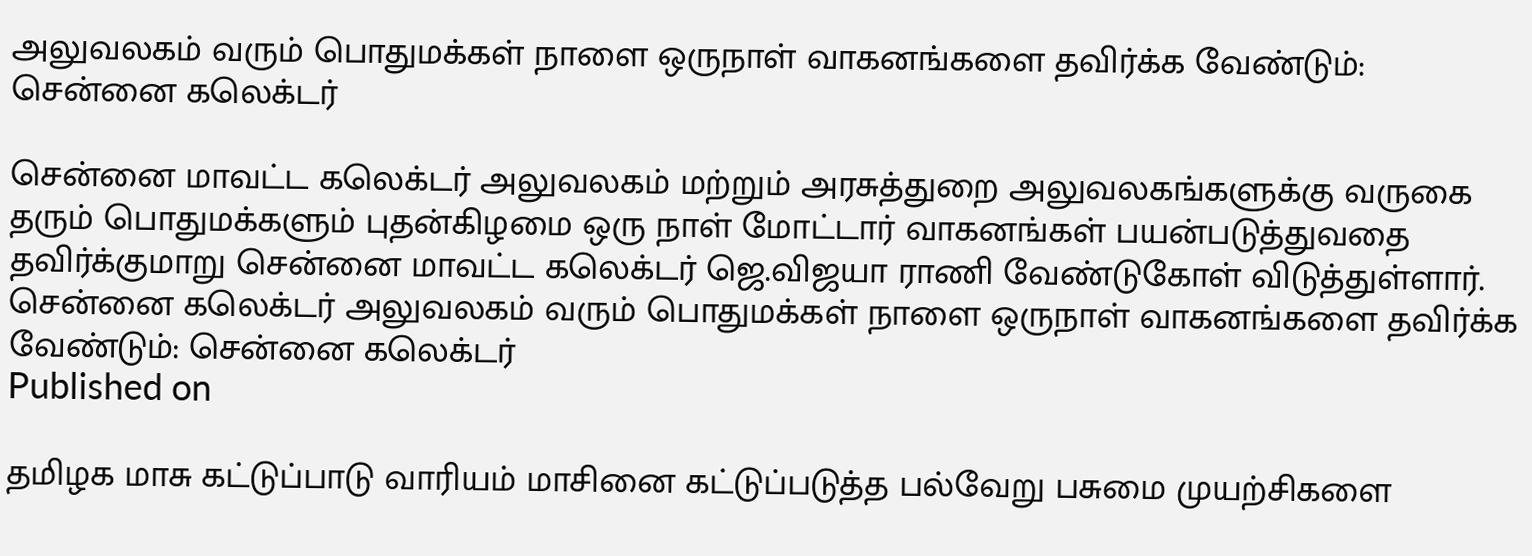அலுவலகம் வரும் பொதுமக்கள் நாளை ஒருநாள் வாகனங்களை தவிர்க்க வேண்டும்: சென்னை கலெக்டர்

சென்னை மாவட்ட கலெக்டர் அலுவலகம் மற்றும் அரசுத்துறை அலுவலகங்களுக்கு வருகை தரும் பொதுமக்களும் புதன்கிழமை ஒரு நாள் மோட்டார் வாகனங்கள் பயன்படுத்துவதை தவிர்க்குமாறு சென்னை மாவட்ட கலெக்டர் ஜெ.விஜயா ராணி வேண்டுகோள் விடுத்துள்ளார்.
சென்னை கலெக்டர் அலுவலகம் வரும் பொதுமக்கள் நாளை ஒருநாள் வாகனங்களை தவிர்க்க வேண்டும்: சென்னை கலெக்டர்
Published on

தமிழக மாசு கட்டுப்பாடு வாரியம் மாசினை கட்டுப்படுத்த பல்வேறு பசுமை முயற்சிகளை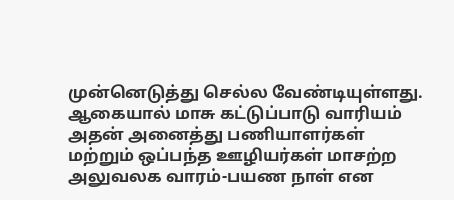முன்னெடுத்து செல்ல வேண்டியுள்ளது. ஆகையால் மாசு கட்டுப்பாடு வாரியம் அதன் அனைத்து பணியாளர்கள் மற்றும் ஒப்பந்த ஊழியர்கள் மாசற்ற அலுவலக வாரம்-பயண நாள் என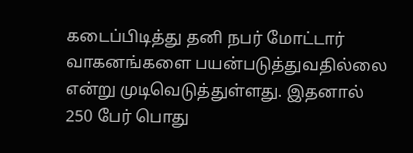கடைப்பிடித்து தனி நபர் மோட்டார் வாகனங்களை பயன்படுத்துவதில்லை என்று முடிவெடுத்துள்ளது. இதனால் 250 பேர் பொது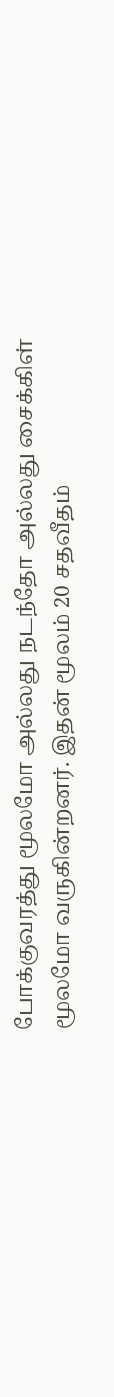போக்குவரத்து மூலமோ அல்லது நடந்தோ அல்லது சைக்கிள் மூலமோ வருகின்றனர். இதன் மூலம் 20 சதவீதம்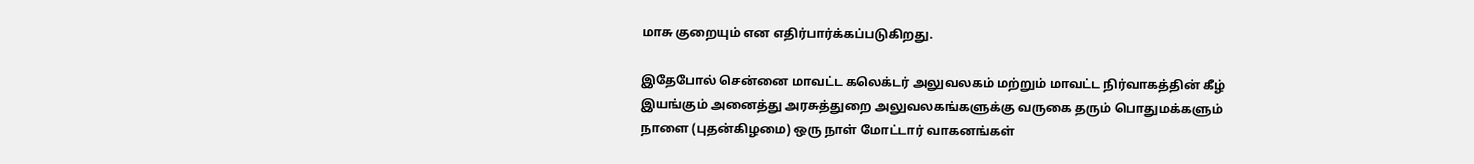மாசு குறையும் என எதிர்பார்க்கப்படுகிறது.

இதேபோல் சென்னை மாவட்ட கலெக்டர் அலுவலகம் மற்றும் மாவட்ட நிர்வாகத்தின் கீழ் இயங்கும் அனைத்து அரசுத்துறை அலுவலகங்களுக்கு வருகை தரும் பொதுமக்களும் நாளை (புதன்கிழமை) ஒரு நாள் மோட்டார் வாகனங்கள்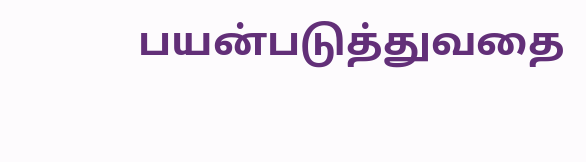பயன்படுத்துவதை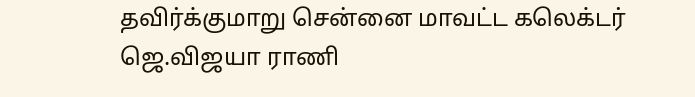தவிர்க்குமாறு சென்னை மாவட்ட கலெக்டர் ஜெ.விஜயா ராணி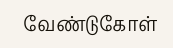வேண்டுகோள்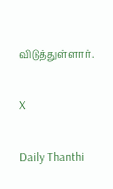விடுத்துள்ளார்.

X

Daily Thanthi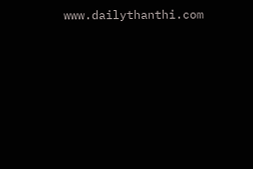www.dailythanthi.com